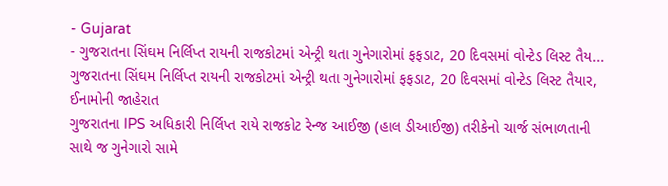- Gujarat
- ગુજરાતના સિંઘમ નિર્લિપ્ત રાયની રાજકોટમાં એન્ટ્રી થતા ગુનેગારોમાં ફફડાટ, 20 દિવસમાં વોન્ટેડ લિસ્ટ તૈય...
ગુજરાતના સિંઘમ નિર્લિપ્ત રાયની રાજકોટમાં એન્ટ્રી થતા ગુનેગારોમાં ફફડાટ, 20 દિવસમાં વોન્ટેડ લિસ્ટ તૈયાર, ઈનામોની જાહેરાત
ગુજરાતના IPS અધિકારી નિર્લિપ્ત રાયે રાજકોટ રેન્જ આઈજી (હાલ ડીઆઈજી) તરીકેનો ચાર્જ સંભાળતાની સાથે જ ગુનેગારો સામે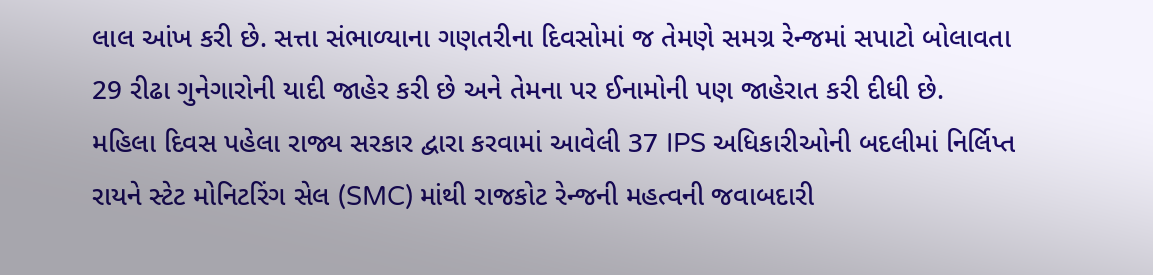લાલ આંખ કરી છે. સત્તા સંભાળ્યાના ગણતરીના દિવસોમાં જ તેમણે સમગ્ર રેન્જમાં સપાટો બોલાવતા 29 રીઢા ગુનેગારોની યાદી જાહેર કરી છે અને તેમના પર ઈનામોની પણ જાહેરાત કરી દીધી છે.
મહિલા દિવસ પહેલા રાજ્ય સરકાર દ્વારા કરવામાં આવેલી 37 IPS અધિકારીઓની બદલીમાં નિર્લિપ્ત રાયને સ્ટેટ મોનિટરિંગ સેલ (SMC) માંથી રાજકોટ રેન્જની મહત્વની જવાબદારી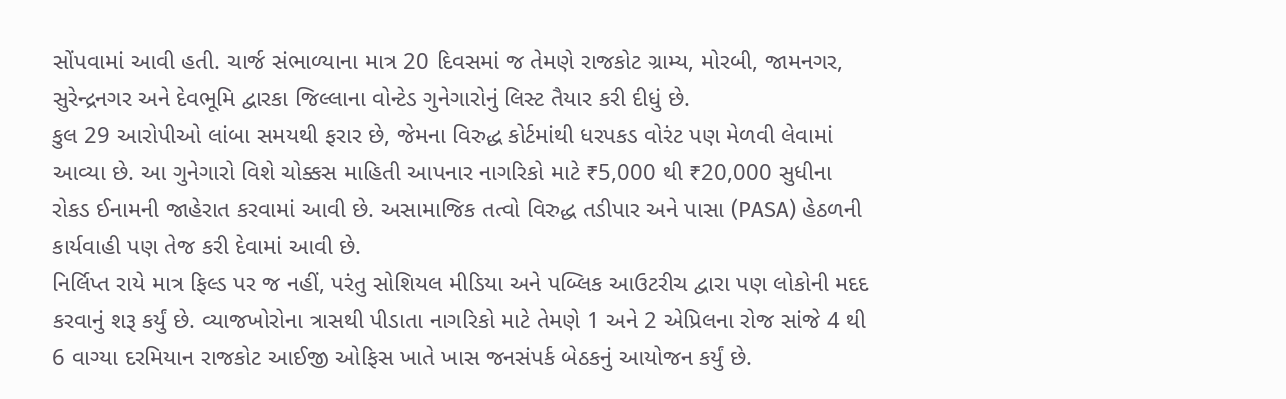સોંપવામાં આવી હતી. ચાર્જ સંભાળ્યાના માત્ર 20 દિવસમાં જ તેમણે રાજકોટ ગ્રામ્ય, મોરબી, જામનગર, સુરેન્દ્રનગર અને દેવભૂમિ દ્વારકા જિલ્લાના વોન્ટેડ ગુનેગારોનું લિસ્ટ તૈયાર કરી દીધું છે.
કુલ 29 આરોપીઓ લાંબા સમયથી ફરાર છે, જેમના વિરુદ્ધ કોર્ટમાંથી ધરપકડ વોરંટ પણ મેળવી લેવામાં આવ્યા છે. આ ગુનેગારો વિશે ચોક્કસ માહિતી આપનાર નાગરિકો માટે ₹5,000 થી ₹20,000 સુધીના રોકડ ઈનામની જાહેરાત કરવામાં આવી છે. અસામાજિક તત્વો વિરુદ્ધ તડીપાર અને પાસા (PASA) હેઠળની કાર્યવાહી પણ તેજ કરી દેવામાં આવી છે.
નિર્લિપ્ત રાયે માત્ર ફિલ્ડ પર જ નહીં, પરંતુ સોશિયલ મીડિયા અને પબ્લિક આઉટરીચ દ્વારા પણ લોકોની મદદ કરવાનું શરૂ કર્યું છે. વ્યાજખોરોના ત્રાસથી પીડાતા નાગરિકો માટે તેમણે 1 અને 2 એપ્રિલના રોજ સાંજે 4 થી 6 વાગ્યા દરમિયાન રાજકોટ આઈજી ઓફિસ ખાતે ખાસ જનસંપર્ક બેઠકનું આયોજન કર્યું છે.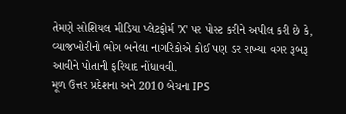તેમણે સોશિયલ મીડિયા પ્લેટફોર્મ 'X' પર પોસ્ટ કરીને અપીલ કરી છે કે, વ્યાજખોરીનો ભોગ બનેલા નાગરિકોએ કોઈ પણ ડર રાખ્યા વગર રૂબરૂ આવીને પોતાની ફરિયાદ નોંધાવવી.
મૂળ ઉત્તર પ્રદેશના અને 2010 બેચના IPS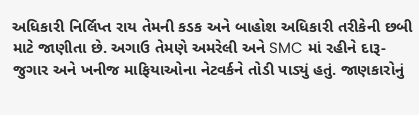અધિકારી નિર્લિપ્ત રાય તેમની કડક અને બાહોશ અધિકારી તરીકેની છબી માટે જાણીતા છે. અગાઉ તેમણે અમરેલી અને SMC માં રહીને દારૂ-જુગાર અને ખનીજ માફિયાઓના નેટવર્કને તોડી પાડ્યું હતું. જાણકારોનું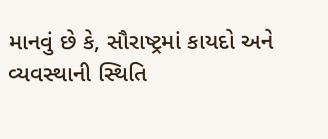માનવું છે કે, સૌરાષ્ટ્રમાં કાયદો અને વ્યવસ્થાની સ્થિતિ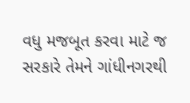વધુ મજબૂત કરવા માટે જ સરકારે તેમને ગાંધીનગરથી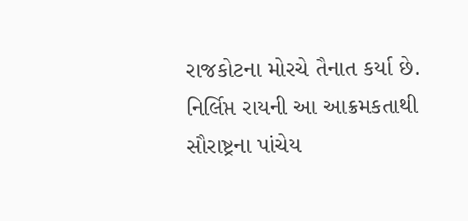રાજકોટના મોરચે તૈનાત કર્યા છે. નિર્લિપ્ત રાયની આ આક્રમકતાથી સૌરાષ્ટ્રના પાંચેય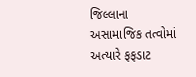જિલ્લાના અસામાજિક તત્વોમાં અત્યારે ફફડાટ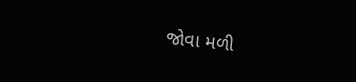જોવા મળી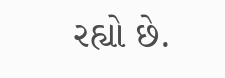રહ્યો છે.